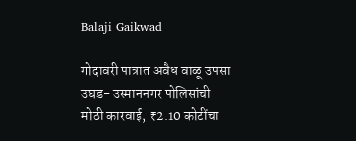Balaji Gaikwad

गोदावरी पात्रात अवैध वाळू उपसा उघड- उस्माननगर पोलिसांची मोठी कारवाई, ₹2.10 कोटींचा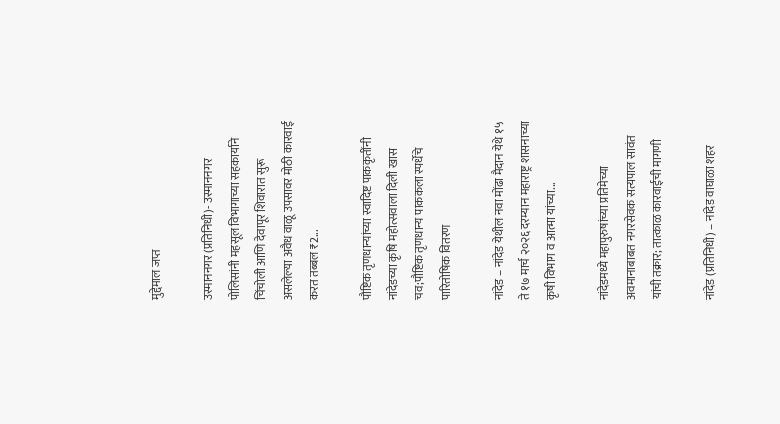मुद्देमाल जप्त

उस्माननगर (प्रतिनिधी)- उस्माननगर पोलिसांनी महसूल विभागाच्या सहकार्याने चिंचोली आणि देवापूर शिवारात सुरू असलेल्या अवैध वाळू उपसावर मोठी कारवाई करत तब्बल ₹2...

पौष्टिक तृणधान्यांच्या स्वादिष्ट पाककृतींनी नांदेडच्या कृषि महोत्सवाला दिली खास चव;पौष्टिक तृणधान्य पाककला स्पर्धेचे पारितोषिक वितरण

नांदेड – नांदेड येथील नवा मोंढा मैदान येथे १५ ते १७ मार्च २०२६ दरम्यान महाराष्ट्र शासनाच्या कृषी विभाग व आत्मा यांच्या...

नांदेडमध्ये महापुरुषांच्या प्रतिमेच्या अवमानाबाबत नगरसेवक सत्यपाल सावंत यांची तक्रार; तात्काळ कारवाईची मागणी

नांदेड (प्रतिनिधी) – नांदेड वाघाळा शहर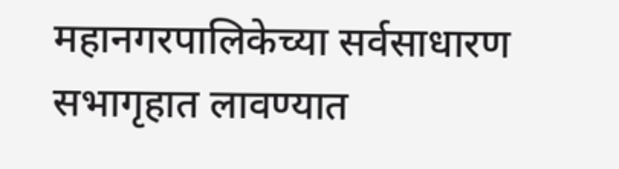महानगरपालिकेच्या सर्वसाधारण सभागृहात लावण्यात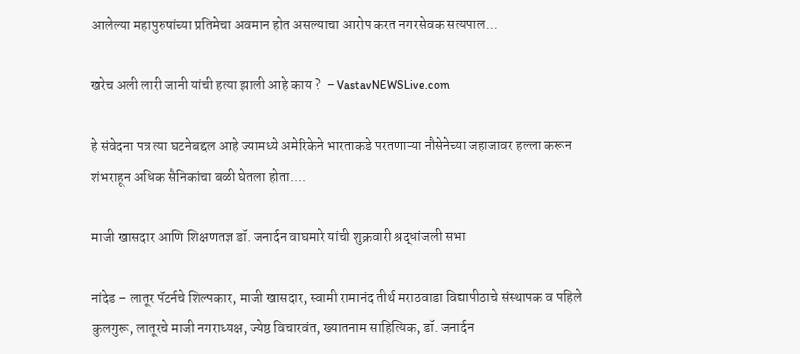आलेल्या महापुरुषांच्या प्रतिमेचा अवमान होत असल्याचा आरोप करत नगरसेवक सत्यपाल...

खरेच अली लारी जानी यांची हत्या झाली आहे काय ?  – VastavNEWSLive.com

हे संवेदना पत्र त्या घटनेबद्दल आहे ज्यामध्ये अमेरिकेने भारताकडे परतणाऱ्या नौसेनेच्या जहाजावर हल्ला करून शंभराहून अधिक सैनिकांचा बळी घेतला होता....

माजी खासदार आणि शिक्षणतज्ञ डॉ. जनार्दन वाघमारे यांची शुक्रवारी श्रद्धांजली सभा

नांदेड – लातूर पॅटर्नचे शिल्पकार, माजी खासदार, स्वामी रामानंद तीर्थ मराठवाडा विद्यापीठाचे संस्थापक व पहिले कुलगुरू, लातूरचे माजी नगराध्यक्ष, ज्येष्ठ विचारवंत, ख्यातनाम साहित्यिक, डॉ. जनार्दन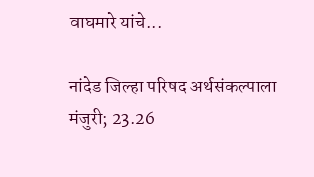वाघमारे यांचे...

नांदेड जिल्हा परिषद अर्थसंकल्पाला मंजुरी; 23.26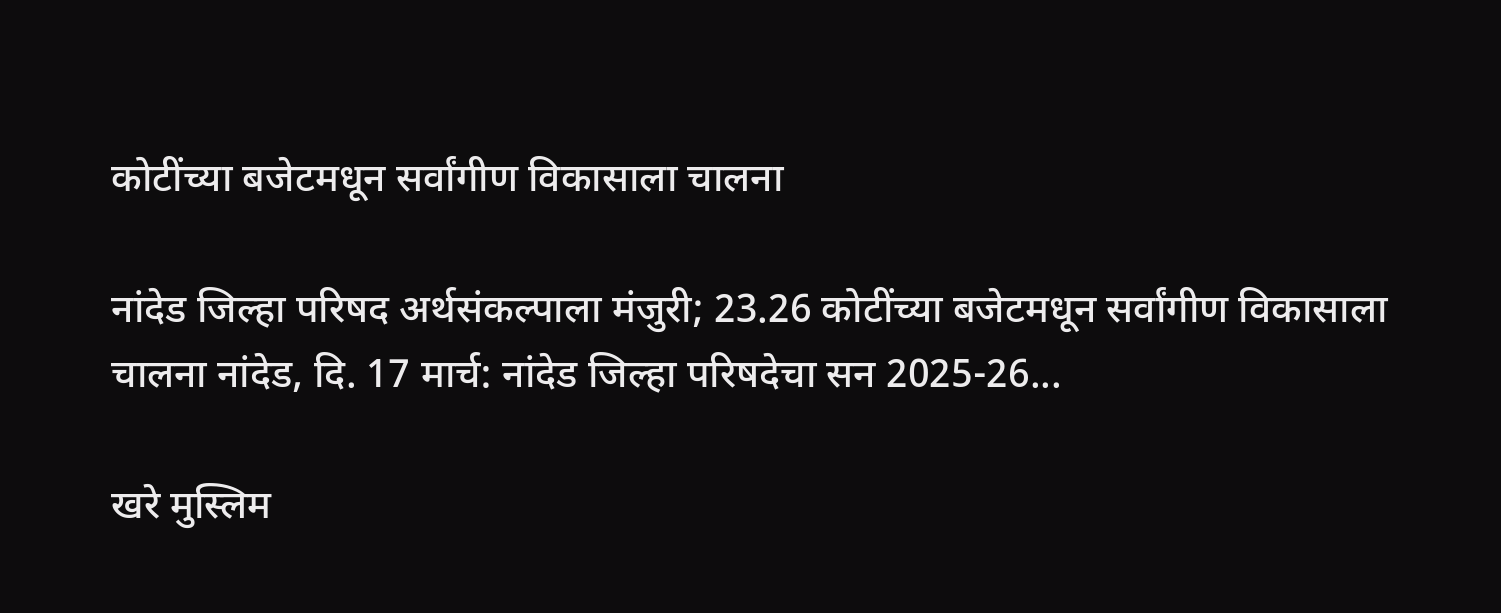कोटींच्या बजेटमधून सर्वांगीण विकासाला चालना

नांदेड जिल्हा परिषद अर्थसंकल्पाला मंजुरी; 23.26 कोटींच्या बजेटमधून सर्वांगीण विकासाला चालना नांदेड, दि. 17 मार्च: नांदेड जिल्हा परिषदेचा सन 2025-26...

खरे मुस्लिम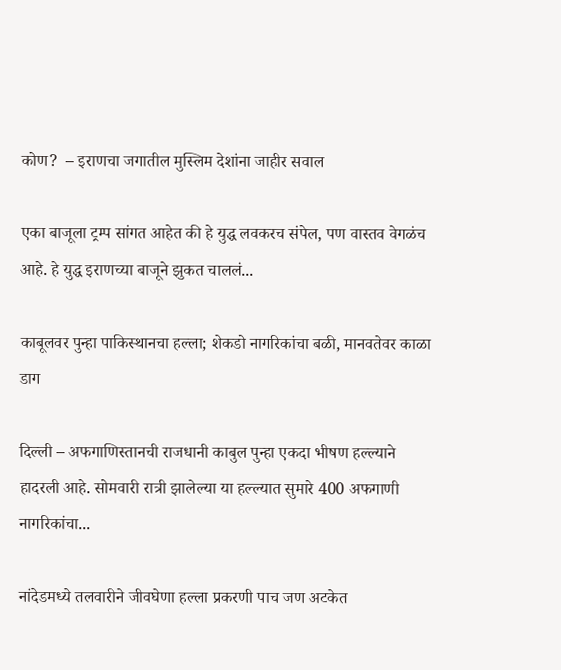कोण?  – इराणचा जगातील मुस्लिम देशांना जाहीर सवाल

एका बाजूला ट्रम्प सांगत आहेत की हे युद्ध लवकरच संपेल, पण वास्तव वेगळंच आहे. हे युद्ध इराणच्या बाजूने झुकत चाललं...

काबूलवर पुन्हा पाकिस्थानचा हल्ला; शेकडो नागरिकांचा बळी, मानवतेवर काळा डाग

दिल्ली – अफगाणिस्तानची राजधानी काबुल पुन्हा एकदा भीषण हल्ल्याने हादरली आहे. सोमवारी रात्री झालेल्या या हल्ल्यात सुमारे 400 अफगाणी नागरिकांचा...

नांदेडमध्ये तलवारीने जीवघेणा हल्ला प्रकरणी पाच जण अटकेत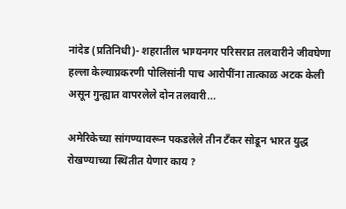नांदेड (प्रतिनिधी)- शहरातील भाग्यनगर परिसरात तलवारीने जीवघेणा हल्ला केल्याप्रकरणी पोलिसांनी पाच आरोपींना तात्काळ अटक केली असून गुन्ह्यात वापरलेले दोन तलवारी...

अमेरिकेच्या सांगण्यावरून पकडलेले तीन टँकर सोडून भारत युद्ध रोखण्याच्या स्थितीत येणार काय ?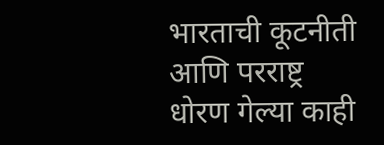भारताची कूटनीती आणि परराष्ट्र धोरण गेल्या काही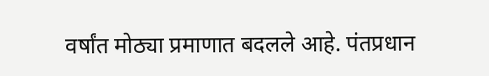वर्षांत मोठ्या प्रमाणात बदलले आहे. पंतप्रधान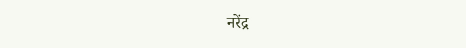नरेंद्र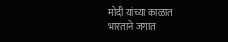मोदी यांच्या काळात भारताने जगात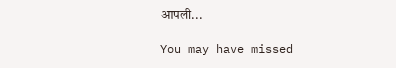आपली...

You may have missed